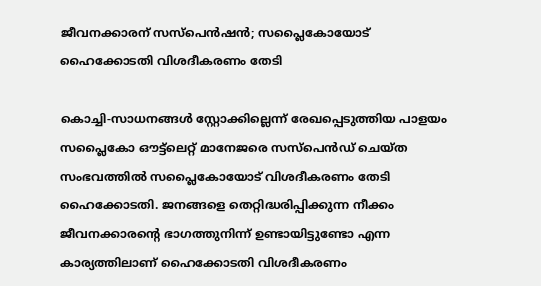ജീവനക്കാരന് സസ്‌പെന്‍ഷന്‍; സപ്ലൈകോയോട് ഹൈക്കോടതി വിശദീകരണം തേടി

കൊച്ചി-സാധനങ്ങള്‍ സ്റ്റോക്കില്ലെന്ന് രേഖപ്പെടുത്തിയ പാളയം സപ്ലൈകോ ഔട്ട്‌ലെറ്റ് മാനേജരെ സസ്പെന്‍ഡ് ചെയ്ത സംഭവത്തില്‍ സപ്ലൈകോയോട് വിശദീകരണം തേടി ഹൈക്കോടതി. ജനങ്ങളെ തെറ്റിദ്ധരിപ്പിക്കുന്ന നീക്കം ജീവനക്കാരന്റെ ഭാഗത്തുനിന്ന് ഉണ്ടായിട്ടുണ്ടോ എന്ന കാര്യത്തിലാണ് ഹൈക്കോടതി വിശദീകരണം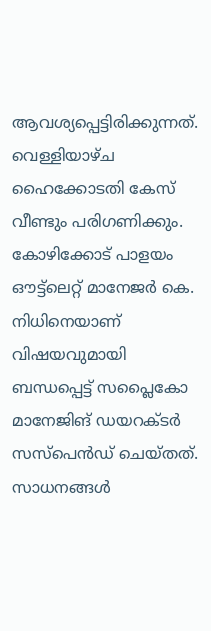ആവശ്യപ്പെട്ടിരിക്കുന്നത്. വെള്ളിയാഴ്ച ഹൈക്കോടതി കേസ് വീണ്ടും പരിഗണിക്കും.
കോഴിക്കോട് പാളയം ഔട്ട്ലെറ്റ് മാനേജര്‍ കെ. നിധിനെയാണ് വിഷയവുമായി ബന്ധപ്പെട്ട് സപ്ലൈകോ മാനേജിങ് ഡയറക്ടര്‍ സസ്പെന്‍ഡ് ചെയ്തത്. സാധനങ്ങള്‍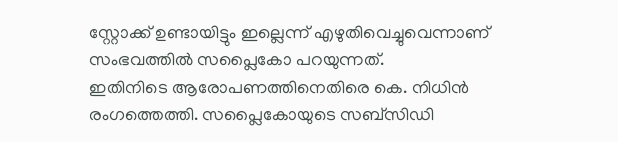സ്റ്റോക്ക് ഉണ്ടായിട്ടും ഇല്ലെന്ന് എഴുതിവെച്ചുവെന്നാണ് സംഭവത്തില്‍ സപ്ലൈകോ പറയുന്നത്.
ഇതിനിടെ ആരോപണത്തിനെതിരെ കെ. നിധിന്‍ രംഗത്തെത്തി. സപ്ലൈകോയുടെ സബ്സിഡി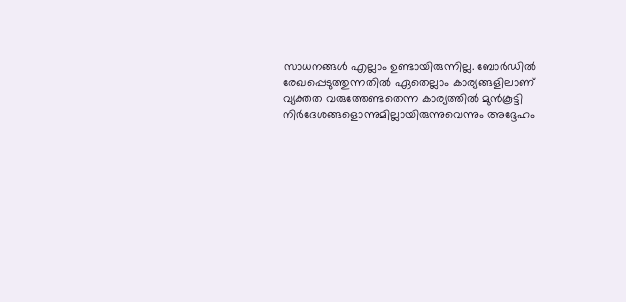സാധനങ്ങള്‍ എല്ലാം ഉണ്ടായിരുന്നില്ല. ബോര്‍ഡില്‍ രേഖപ്പെടുത്തുന്നതില്‍ ഏതെല്ലാം കാര്യങ്ങളിലാണ് വ്യക്തത വരുത്തേണ്ടതെന്ന കാര്യത്തില്‍ മുന്‍കൂട്ടി നിര്‍ദേശങ്ങളൊന്നുമില്ലായിരുന്നുവെന്നും അദ്ദേഹം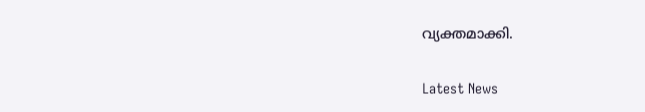വ്യക്തമാക്കി.

Latest News